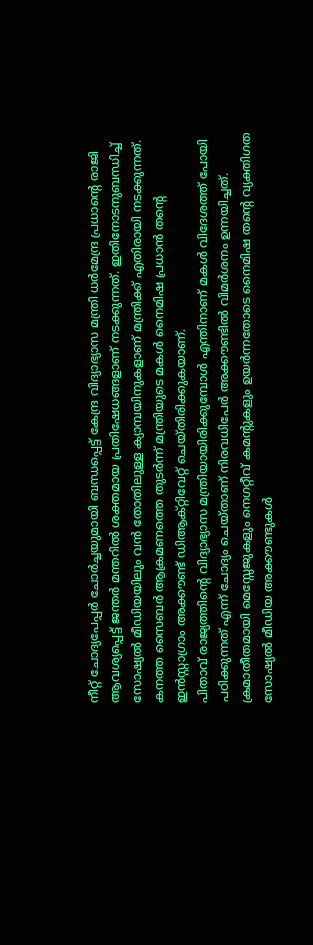നീറ്റ് ചോദ്യപേപ്പർ ചോർച്ചയുമായി ബന്ധപ്പെട്ട് കേന്ദ്ര വിദ്യാഭ്യാസ മന്ത്രി ധർമേന്ദ്ര പ്രധാന്റെ രാജി ആവശ്യപ്പെട്ട് ജന്തർ മന്തറിൽ ശക്തമായ പ്രതിഷേധങ്ങളാണ് നടക്കുന്നത്. ഇതിനോടനുബന്ധിച്ച് സോഷ്യൽ മീഡിയയിലും വൻ തോതിലുള്ള ക്യാമ്പയിനുകളാണ് മന്ത്രിക്ക് എതിരായി നടക്കുന്നത്. കനത്ത സൈബർ ആക്രമണത്തെ തുടർന്ന് മന്ത്രിയുടെ മകൾ നൈമിഷ പ്രധാൻ തന്റെ ഇൻസ്റ്റാഗ്രാം അക്കൗണ്ട് ഡിആക്റ്റിവേറ്റ് ചെയ്തിരിക്കുകയാണ്.
പിതാവ് രാജ്യത്തിന്റെ വിദ്യാഭ്യാസ മന്ത്രിയായിരിക്കുമ്പോൾ എന്തിനാണ് മകൾ വിദേശത്ത് പോയി പഠിക്കുന്നത് എന്ന് ചോദ്യം ചെയ്താണ് നിരവധിപേർ അക്കൗണ്ടിൽ വിമർശനം ഉന്നയിച്ചത്. ക്രമാതീതമായി മെസ്സേജുകളും നെഗറ്റീവ് കമന്റുകളും ഉയർന്നതോടെ നൈമിഷ തന്റെ വ്യക്തിഗത സോഷ്യൽ മീഡിയ അക്കൗണ്ടുകൾ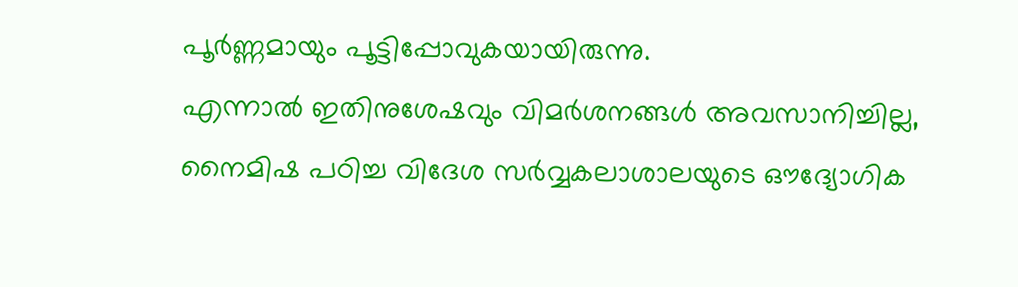പൂർണ്ണമായും പൂട്ടിപ്പോവുകയായിരുന്നു.
എന്നാൽ ഇതിനുശേഷവും വിമർശനങ്ങൾ അവസാനിച്ചില്ല, നൈമിഷ പഠിച്ച വിദേശ സർവ്വകലാശാലയുടെ ഔദ്യോഗിക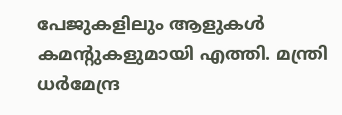പേജുകളിലും ആളുകൾ കമന്റുകളുമായി എത്തി. മന്ത്രി ധർമേന്ദ്ര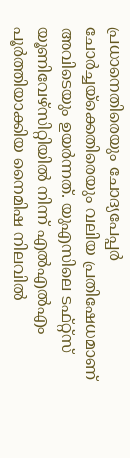പ്രധാനെതിരെയും ചോദ്യപേപ്പർ ചോർച്ചയ്ക്കെതിരെയും വലിയ പ്രതിഷേധമാണ് അവിടെയും ഉയർന്നത്. യുഎസിലെ ടഫ്റ്റ്സ് യൂണിവേഴ്സിറ്റിയിൽ നിന്ന് എൽഎൽഎം പൂർത്തിയാക്കിയ നൈമിഷ നിലവിൽ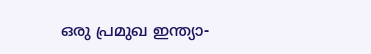ഒരു പ്രമുഖ ഇന്ത്യാ-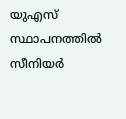യുഎസ് സ്ഥാപനത്തിൽ സീനിയർ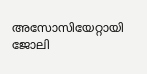അസോസിയേറ്റായി ജോലി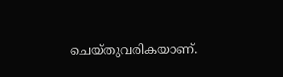ചെയ്തുവരികയാണ്.